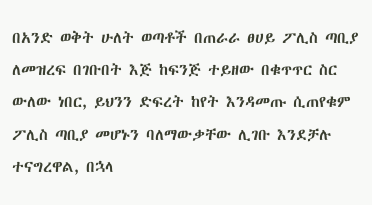በአንድ ወቅት ሁለት ወጣቶች በጠራራ ፀሀይ ፖሊስ ጣቢያ ለመዝረፍ በገቡበት እጅ ከፍንጅ ተይዘው በቁጥጥር ስር ውለው ነበር, ይህንን ድፍረት ከየት እንዳመጡ ሲጠየቁም ፖሊስ ጣቢያ መሆኑን ባለማውቃቸው ሊገቡ እንደቻሉ ተናግረዋል, በኋላ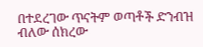በተደረገው ጥናትም ወጣቶች ድንብዝ ብለው ሰክረው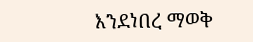እንደነበረ ማወቅ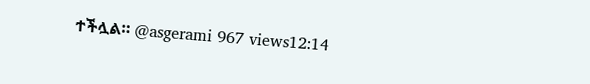ተችሏል። @asgerami 967 views12:14